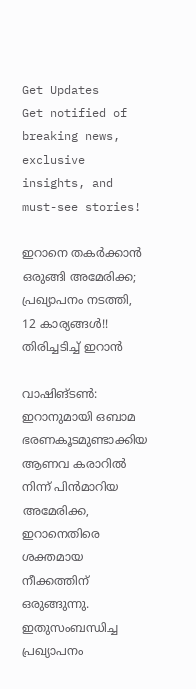Get Updates
Get notified of breaking news, exclusive insights, and must-see stories!

ഇറാനെ തകര്‍ക്കാന്‍ ഒരുങ്ങി അമേരിക്ക; പ്രഖ്യാപനം നടത്തി, 12 കാര്യങ്ങള്‍!! തിരിച്ചടിച്ച് ഇറാന്‍

വാഷിങ്ടണ്‍: ഇറാനുമായി ഒബാമ ഭരണകൂടമുണ്ടാക്കിയ ആണവ കരാറില്‍ നിന്ന് പിന്‍മാറിയ അമേരിക്ക, ഇറാനെതിരെ ശക്തമായ നീക്കത്തിന് ഒരുങ്ങുന്നു. ഇതുസംബന്ധിച്ച പ്രഖ്യാപനം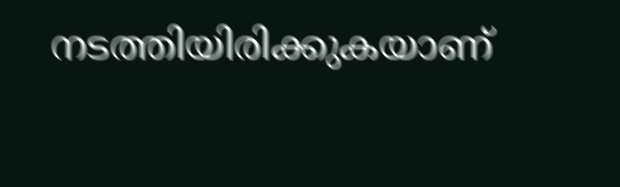നടത്തിയിരിക്കുകയാണ്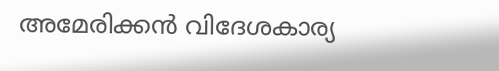അമേരിക്കന്‍ വിദേശകാര്യ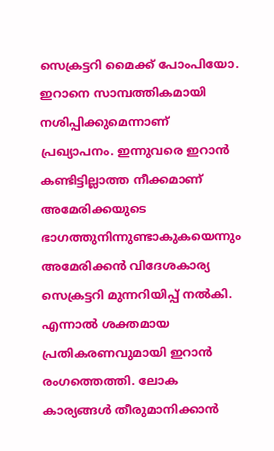സെക്രട്ടറി മൈക്ക് പോംപിയോ. ഇറാനെ സാമ്പത്തികമായി നശിപ്പിക്കുമെന്നാണ് പ്രഖ്യാപനം. ഇന്നുവരെ ഇറാന്‍ കണ്ടിട്ടില്ലാത്ത നീക്കമാണ് അമേരിക്കയുടെ ഭാഗത്തുനിന്നുണ്ടാകുകയെന്നും അമേരിക്കന്‍ വിദേശകാര്യ സെക്രട്ടറി മുന്നറിയിപ്പ് നല്‍കി. എന്നാല്‍ ശക്തമായ പ്രതികരണവുമായി ഇറാന്‍ രംഗത്തെത്തി. ലോക കാര്യങ്ങള്‍ തീരുമാനിക്കാന്‍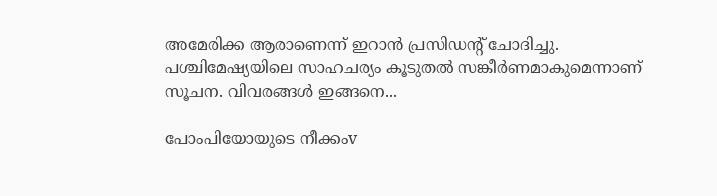അമേരിക്ക ആരാണെന്ന് ഇറാന്‍ പ്രസിഡന്റ് ചോദിച്ചു. പശ്ചിമേഷ്യയിലെ സാഹചര്യം കൂടുതല്‍ സങ്കീര്‍ണമാകുമെന്നാണ് സൂചന. വിവരങ്ങള്‍ ഇങ്ങനെ...

പോംപിയോയുടെ നീക്കംv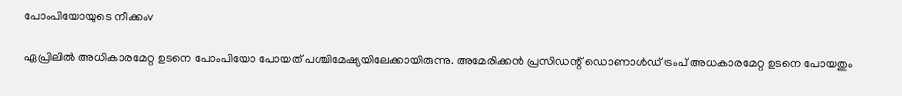പോംപിയോയുടെ നീക്കംv

ഏപ്രിലില്‍ അധികാരമേറ്റ ഉടനെ പോംപിയോ പോയത് പശ്ചിമേഷ്യയിലേക്കായിരുന്നു. അമേരിക്കന്‍ പ്രസിഡന്റ് ഡൊണാള്‍ഡ് ട്രംപ് അധകാരമേറ്റ ഉടനെ പോയതും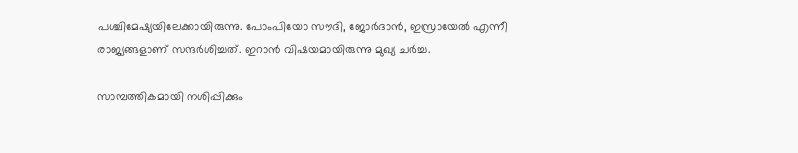പശ്ചിമേഷ്യയിലേക്കായിരുന്നു. പോംപിയോ സൗദി, ജോര്‍ദാന്‍, ഇസ്രായേല്‍ എന്നീ രാജ്യങ്ങളാണ് സന്ദര്‍ശിച്ചത്. ഇറാന്‍ വിഷയമായിരുന്നു മുഖ്യ ചര്‍ച്ച.

സാമ്പത്തികമായി നശിപ്പിക്കും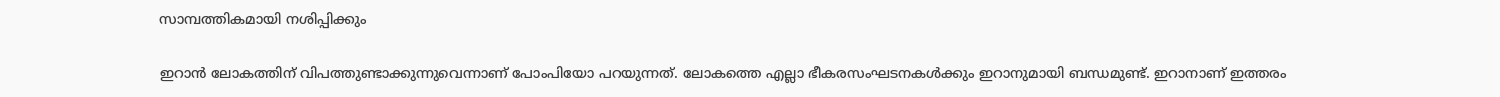സാമ്പത്തികമായി നശിപ്പിക്കും

ഇറാന്‍ ലോകത്തിന് വിപത്തുണ്ടാക്കുന്നുവെന്നാണ് പോംപിയോ പറയുന്നത്. ലോകത്തെ എല്ലാ ഭീകരസംഘടനകള്‍ക്കും ഇറാനുമായി ബന്ധമുണ്ട്. ഇറാനാണ് ഇത്തരം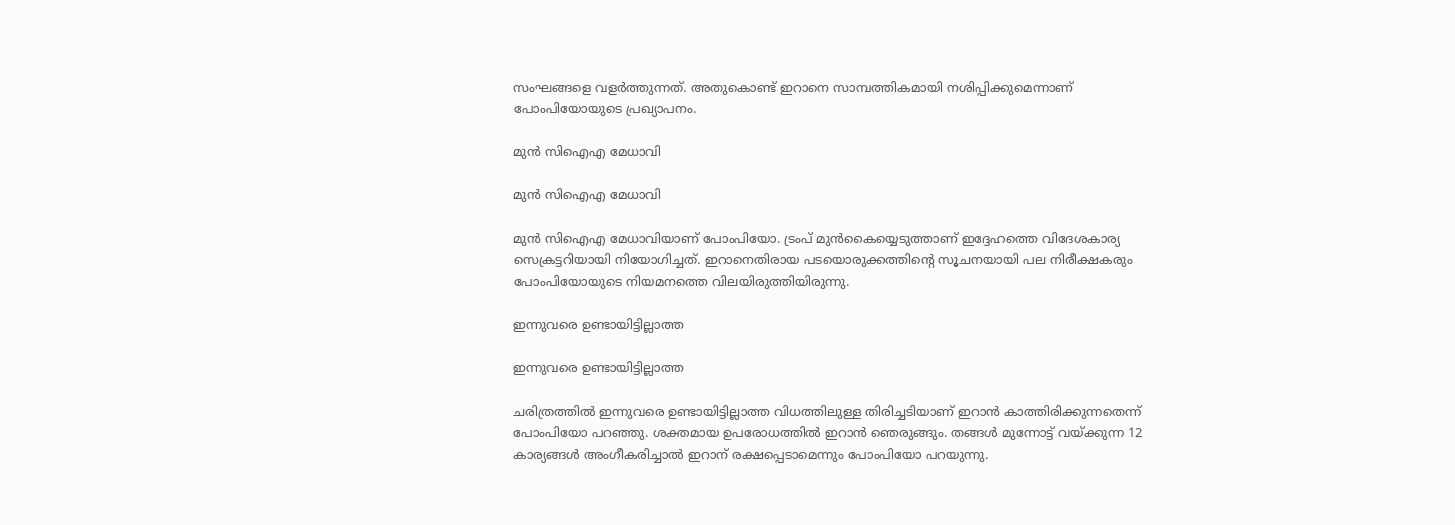സംഘങ്ങളെ വളര്‍ത്തുന്നത്. അതുകൊണ്ട് ഇറാനെ സാമ്പത്തികമായി നശിപ്പിക്കുമെന്നാണ് പോംപിയോയുടെ പ്രഖ്യാപനം.

മുന്‍ സിഐഎ മേധാവി

മുന്‍ സിഐഎ മേധാവി

മുന്‍ സിഐഎ മേധാവിയാണ് പോംപിയോ. ട്രംപ് മുന്‍കൈയ്യെടുത്താണ് ഇദ്ദേഹത്തെ വിദേശകാര്യ സെക്രട്ടറിയായി നിയോഗിച്ചത്. ഇറാനെതിരായ പടയൊരുക്കത്തിന്റെ സൂചനയായി പല നിരീക്ഷകരും പോംപിയോയുടെ നിയമനത്തെ വിലയിരുത്തിയിരുന്നു.

ഇന്നുവരെ ഉണ്ടായിട്ടില്ലാത്ത

ഇന്നുവരെ ഉണ്ടായിട്ടില്ലാത്ത

ചരിത്രത്തില്‍ ഇന്നുവരെ ഉണ്ടായിട്ടില്ലാത്ത വിധത്തിലുള്ള തിരിച്ചടിയാണ് ഇറാന്‍ കാത്തിരിക്കുന്നതെന്ന് പോംപിയോ പറഞ്ഞു. ശക്തമായ ഉപരോധത്തില്‍ ഇറാന്‍ ഞെരുങ്ങും. തങ്ങള്‍ മുന്നോട്ട് വയ്ക്കുന്ന 12 കാര്യങ്ങള്‍ അംഗീകരിച്ചാല്‍ ഇറാന് രക്ഷപ്പെടാമെന്നും പോംപിയോ പറയുന്നു.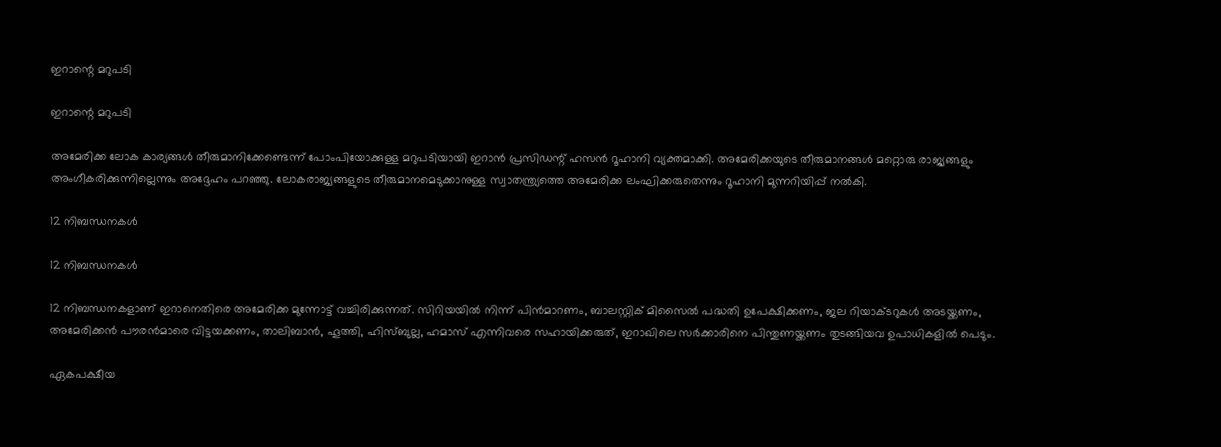ഇറാന്റെ മറുപടി

ഇറാന്റെ മറുപടി

അമേരിക്ക ലോക കാര്യങ്ങള്‍ തീരുമാനിക്കേണ്ടെന്ന് പോംപിയോക്കുള്ള മറുപടിയായി ഇറാന്‍ പ്രസിഡന്റ് ഹസന്‍ റൂഹാനി വ്യക്തമാക്കി. അമേരിക്കയുടെ തീരുമാനങ്ങള്‍ മറ്റൊരു രാജ്യങ്ങളും അംഗീകരിക്കുന്നില്ലെന്നും അദ്ദേഹം പറഞ്ഞു. ലോകരാജ്യങ്ങളുടെ തീരുമാനമെടുക്കാനുള്ള സ്വാതന്ത്ര്യത്തെ അമേരിക്ക ലംഘിക്കരുതെന്നും റൂഹാനി മുന്നറിയിപ്പ് നല്‍കി.

12 നിബന്ധനകള്‍

12 നിബന്ധനകള്‍

12 നിബന്ധനകളാണ് ഇറാനെതിരെ അമേരിക്ക മുന്നോട്ട് വച്ചിരിക്കുന്നത്. സിറിയയില്‍ നിന്ന് പിന്‍മാറണം, ബാലസ്റ്റിക് മിസൈല്‍ പദ്ധതി ഉപേക്ഷിക്കണം, ജല റിയാക്ടറുകള്‍ അടയ്ക്കണം, അമേരിക്കന്‍ പൗരന്‍മാരെ വിട്ടയക്കണം, താലിബാന്‍, ഹൂത്തി, ഹിസ്ബുല്ല, ഹമാസ് എന്നിവരെ സഹായിക്കരുത്, ഇറാഖിലെ സര്‍ക്കാരിനെ പിന്തുണയ്ക്കണം തുടങ്ങിയവ ഉപാധികളില്‍ പെടും.

ഏകപക്ഷീയ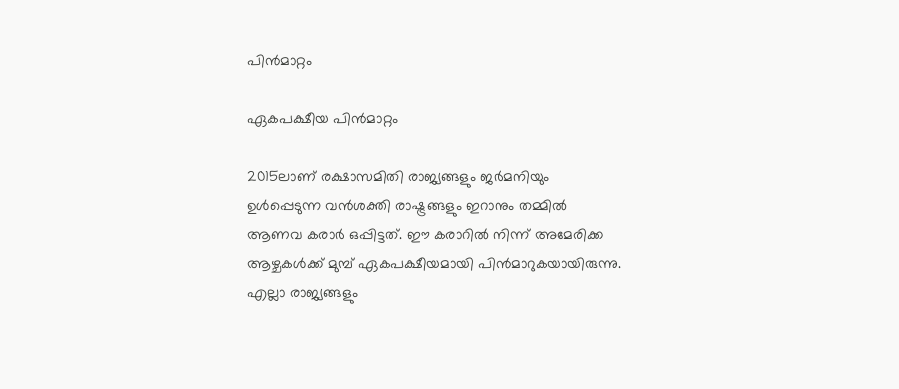പിന്‍മാറ്റം

ഏകപക്ഷീയ പിന്‍മാറ്റം

2015ലാണ് രക്ഷാസമിതി രാജ്യങ്ങളും ജര്‍മനിയും ഉള്‍പ്പെടുന്ന വന്‍ശക്തി രാഷ്ട്രങ്ങളും ഇറാനും തമ്മില്‍ ആണവ കരാര്‍ ഒപ്പിട്ടത്. ഈ കരാറില്‍ നിന്ന് അമേരിക്ക ആഴ്ചകള്‍ക്ക് മുമ്പ് ഏകപക്ഷീയമായി പിന്‍മാറുകയായിരുന്നു. എല്ലാ രാജ്യങ്ങളും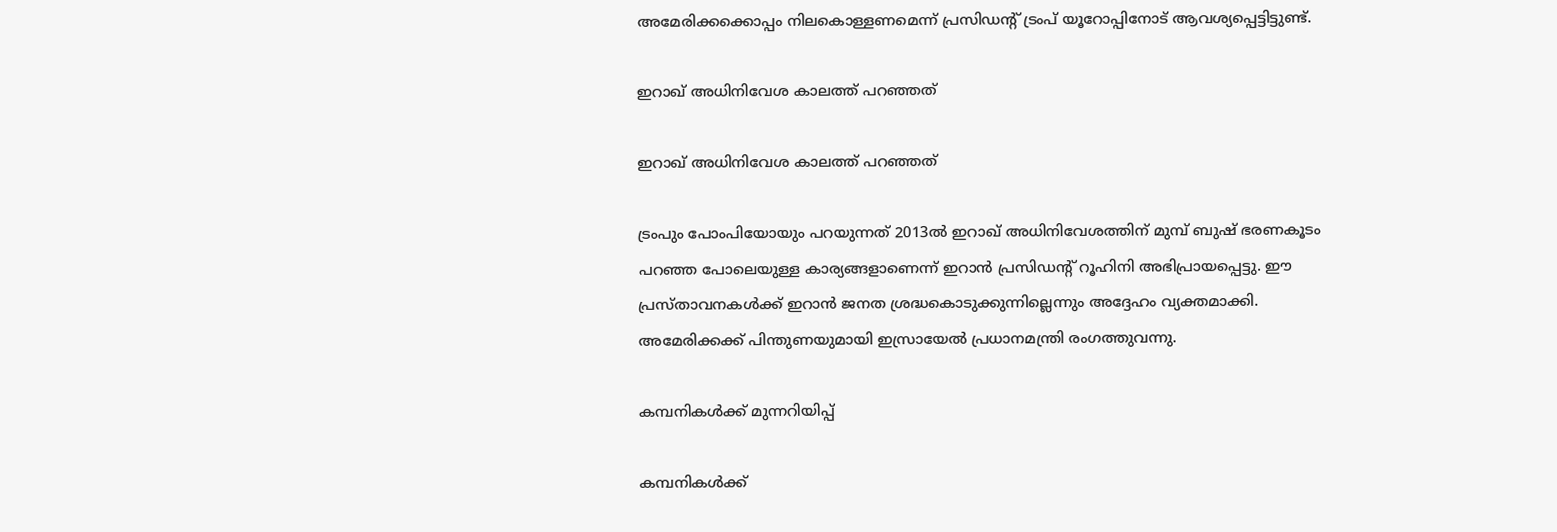അമേരിക്കക്കൊപ്പം നിലകൊള്ളണമെന്ന് പ്രസിഡന്റ് ട്രംപ് യൂറോപ്പിനോട് ആവശ്യപ്പെട്ടിട്ടുണ്ട്.

ഇറാഖ് അധിനിവേശ കാലത്ത് പറഞ്ഞത്

ഇറാഖ് അധിനിവേശ കാലത്ത് പറഞ്ഞത്

ട്രംപും പോംപിയോയും പറയുന്നത് 2013ല്‍ ഇറാഖ് അധിനിവേശത്തിന് മുമ്പ് ബുഷ് ഭരണകൂടം പറഞ്ഞ പോലെയുള്ള കാര്യങ്ങളാണെന്ന് ഇറാന്‍ പ്രസിഡന്റ് റൂഹിനി അഭിപ്രായപ്പെട്ടു. ഈ പ്രസ്താവനകള്‍ക്ക് ഇറാന്‍ ജനത ശ്രദ്ധകൊടുക്കുന്നില്ലെന്നും അദ്ദേഹം വ്യക്തമാക്കി. അമേരിക്കക്ക് പിന്തുണയുമായി ഇസ്രായേല്‍ പ്രധാനമന്ത്രി രംഗത്തുവന്നു.

കമ്പനികള്‍ക്ക് മുന്നറിയിപ്പ്

കമ്പനികള്‍ക്ക്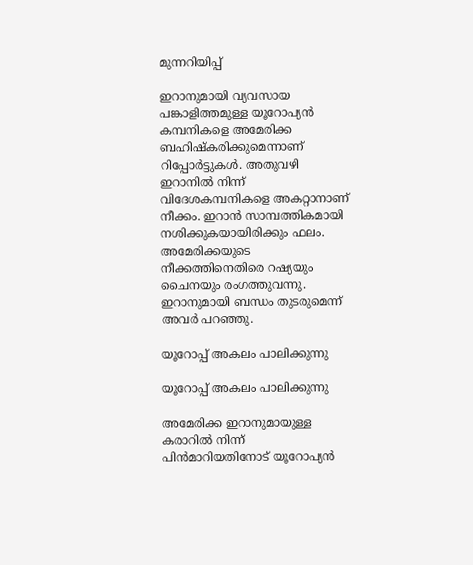മുന്നറിയിപ്പ്

ഇറാനുമായി വ്യവസായ പങ്കാളിത്തമുള്ള യൂറോപ്യന്‍ കമ്പനികളെ അമേരിക്ക ബഹിഷ്‌കരിക്കുമെന്നാണ് റിപ്പോര്‍ട്ടുകള്‍. അതുവഴി ഇറാനില്‍ നിന്ന് വിദേശകമ്പനികളെ അകറ്റാനാണ് നീക്കം. ഇറാന്‍ സാമ്പത്തികമായി നശിക്കുകയായിരിക്കും ഫലം. അമേരിക്കയുടെ നീക്കത്തിനെതിരെ റഷ്യയും ചൈനയും രംഗത്തുവന്നു. ഇറാനുമായി ബന്ധം തുടരുമെന്ന് അവര്‍ പറഞ്ഞു.

യൂറോപ്പ് അകലം പാലിക്കുന്നു

യൂറോപ്പ് അകലം പാലിക്കുന്നു

അമേരിക്ക ഇറാനുമായുള്ള കരാറില്‍ നിന്ന് പിന്‍മാറിയതിനോട് യൂറോപ്യന്‍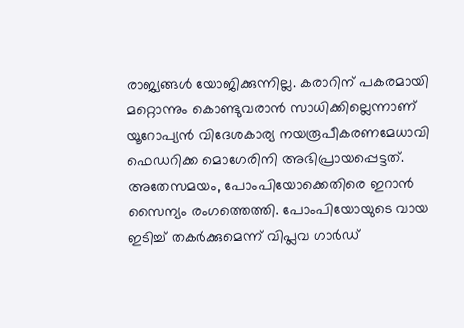രാജ്യങ്ങള്‍ യോജിക്കുന്നില്ല. കരാറിന് പകരമായി മറ്റൊന്നും കൊണ്ടുവരാന്‍ സാധിക്കില്ലെന്നാണ് യൂറോപ്യന്‍ വിദേശകാര്യ നയരൂപീകരണമേധാവി ഫെഡറിക്ക മൊഗേരിനി അഭിപ്രായപ്പെട്ടത്. അതേസമയം, പോംപിയോക്കെതിരെ ഇറാന്‍ സൈന്യം രംഗത്തെത്തി. പോംപിയോയുടെ വായ ഇടിച്ച് തകര്‍ക്കുമെന്ന് വിപ്ലവ ഗാര്‍ഡ്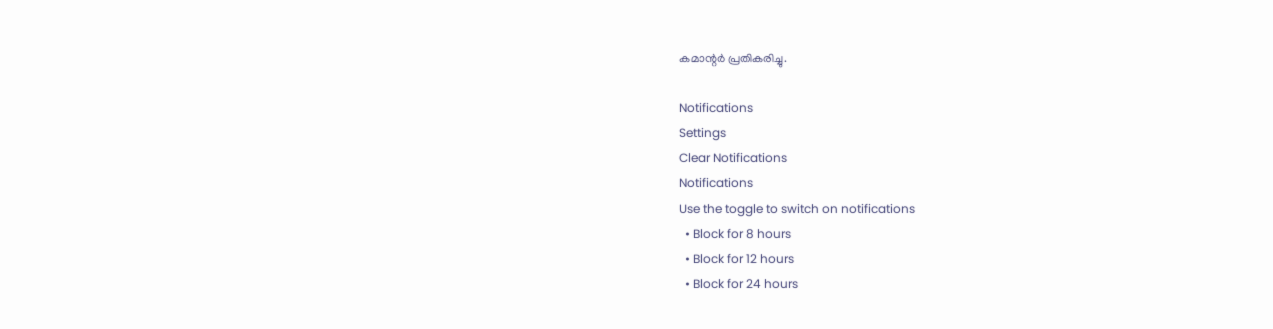കമാന്റര്‍ പ്രതികരിച്ചു.

Notifications
Settings
Clear Notifications
Notifications
Use the toggle to switch on notifications
  • Block for 8 hours
  • Block for 12 hours
  • Block for 24 hours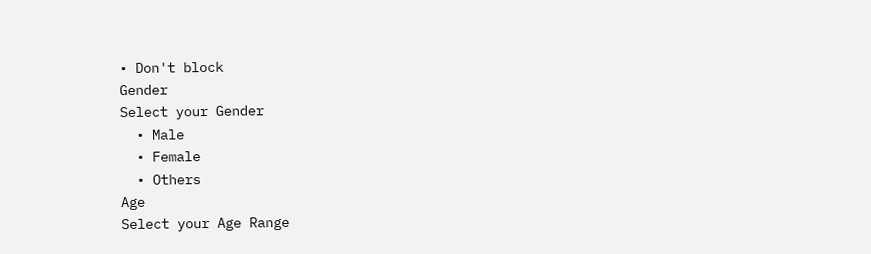• Don't block
Gender
Select your Gender
  • Male
  • Female
  • Others
Age
Select your Age Range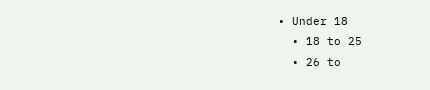• Under 18
  • 18 to 25
  • 26 to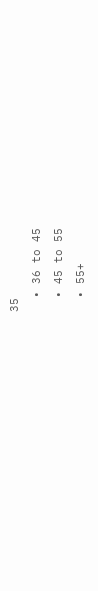35
  • 36 to 45
  • 45 to 55
  • 55+